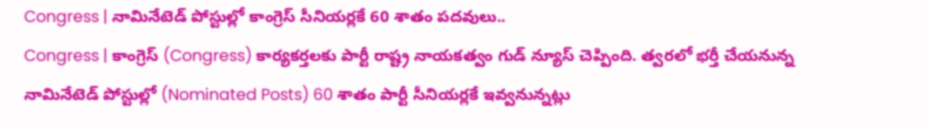Congress | నామినేటెడ్ పోస్టుల్లో కాంగ్రెస్ సీనియర్లకే 60 శాతం పదవులు..
Congress | కాంగ్రెస్ (Congress) కార్యకర్తలకు పార్టీ రాష్ట్ర నాయకత్వం గుడ్ న్యూస్ చెప్పింది. త్వరలో భర్తీ చేయనున్న నామినేటెడ్ పోస్టుల్లో (Nominated Posts) 60 శాతం పార్టీ సీనియర్లకే ఇవ్వనున్నట్లు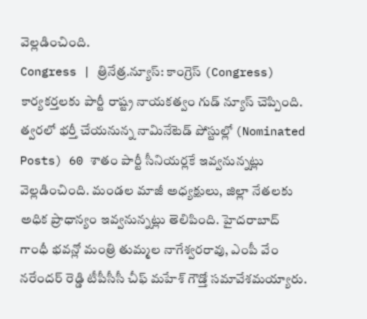వెల్లడించింది.
Congress | త్రినేత్ర.న్యూస్: కాంగ్రెస్ (Congress) కార్యకర్తలకు పార్టీ రాష్ట్ర నాయకత్వం గుడ్ న్యూస్ చెప్పింది. త్వరలో భర్తీ చేయనున్న నామినేటెడ్ పోస్టుల్లో (Nominated Posts) 60 శాతం పార్టీ సీనియర్లకే ఇవ్వనున్నట్లు వెల్లడించింది. మండల మాజీ అధ్యక్షులు, జిల్లా నేతలకు అధిక ప్రాధాన్యం ఇవ్వనున్నట్లు తెలిపింది. హైదరాబాద్ గాంధీ భవన్లో మంత్రి తుమ్మల నాగేశ్వరరావు, ఎంపీ వేం నరేందర్ రెడ్డి టీపీసీసీ చీఫ్ మహేశ్ గౌడ్తో సమావేశమయ్యారు.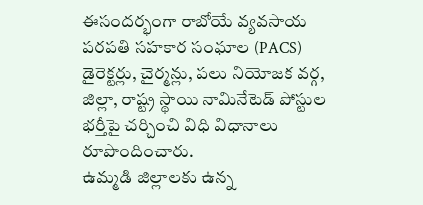ఈసందర్భంగా రాబోయే వ్యవసాయ పరపతి సహకార సంఘాల (PACS) డైరెక్టర్లు, చైర్మన్లు, పలు నియోజక వర్గ, జిల్లా, రాష్ట్ర స్థాయి నామినేటెడ్ పోస్టుల భర్తీపై చర్చించి విధి విధానాలు రూపొందించారు.
ఉమ్మడి జిల్లాలకు ఉన్న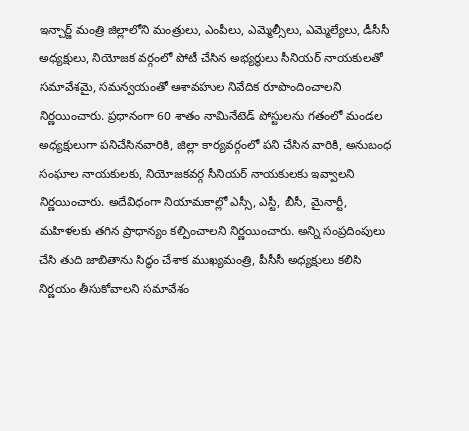ఇన్చార్జ్ మంత్రి జిల్లాలోని మంత్రులు, ఎంపీలు, ఎమ్మెల్సీలు, ఎమ్మెల్యేలు, డీసీసీ అధ్యక్షులు, నియోజక వర్గంలో పోటీ చేసిన అభ్యర్థులు సీనియర్ నాయకులతో సమావేశమై, సమన్వయంతో ఆశావహుల నివేదిక రూపొందించాలని నిర్ణయించారు. ప్రధానంగా 60 శాతం నామినేటెడ్ పోస్టులను గతంలో మండల అధ్యక్షులుగా పనిచేసినవారికి, జిల్లా కార్యవర్గంలో పని చేసిన వారికి, అనుబంధ సంఘాల నాయకులకు, నియోజకవర్గ సీనియర్ నాయకులకు ఇవ్వాలని నిర్ణయించారు. అదేవిధంగా నియామకాల్లో ఎస్సీ, ఎస్టీ, బీసీ, మైనార్టీ, మహిళలకు తగిన ప్రాధాన్యం కల్పించాలని నిర్ణయించారు. అన్ని సంప్రదింపులు చేసి తుది జాబితాను సిద్ధం చేశాక ముఖ్యమంత్రి, పీసీసీ అధ్యక్షులు కలిసి నిర్ణయం తీసుకోవాలని సమావేశం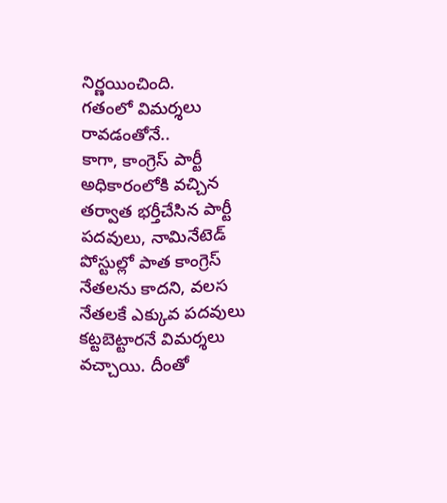నిర్ణయించింది.
గతంలో విమర్శలు రావడంతోనే..
కాగా, కాంగ్రెస్ పార్టీ అధికారంలోకి వచ్చిన తర్వాత భర్తీచేసిన పార్టీ పదవులు, నామినేటెడ్ పోస్టుల్లో పాత కాంగ్రెస్ నేతలను కాదని, వలస నేతలకే ఎక్కువ పదవులు కట్టబెట్టారనే విమర్శలు వచ్చాయి. దీంతో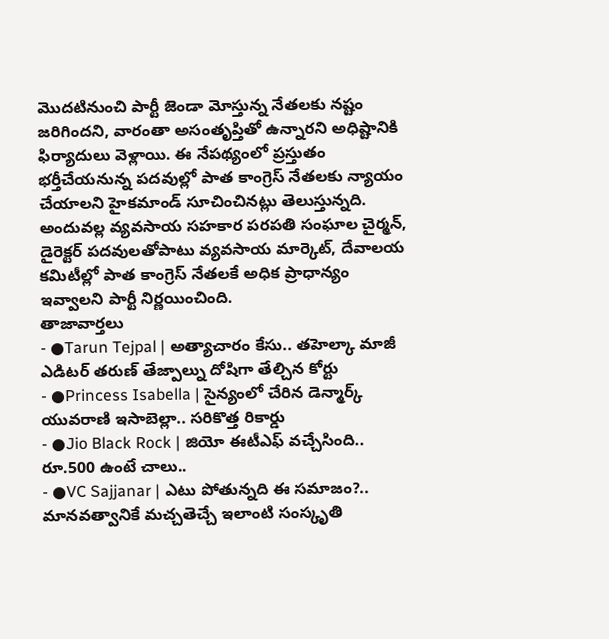మొదటినుంచి పార్టీ జెండా మోస్తున్న నేతలకు నష్టం జరిగిందని, వారంతా అసంతృప్తితో ఉన్నారని అధిష్టానికి ఫిర్యాదులు వెళ్లాయి. ఈ నేపథ్యంలో ప్రస్తుతం భర్తీచేయనున్న పదవుల్లో పాత కాంగ్రెస్ నేతలకు న్యాయం చేయాలని హైకమాండ్ సూచించినట్లు తెలుస్తున్నది. అందువల్ల వ్యవసాయ సహకార పరపతి సంఘాల చైర్మన్, డైరెక్టర్ పదవులతోపాటు వ్యవసాయ మార్కెట్, దేవాలయ కమిటీల్లో పాత కాంగ్రెస్ నేతలకే అధిక ప్రాధాన్యం ఇవ్వాలని పార్టీ నిర్ణయించింది.
తాజావార్తలు
- ●Tarun Tejpal | అత్యాచారం కేసు.. తహెల్కా మాజీ ఎడిటర్ తరుణ్ తేజ్పాల్ను దోషిగా తేల్చిన కోర్టు
- ●Princess Isabella | సైన్యంలో చేరిన డెన్మార్క్ యువరాణి ఇసాబెల్లా.. సరికొత్త రికార్డు
- ●Jio Black Rock | జియో ఈటీఎఫ్ వచ్చేసింది.. రూ.500 ఉంటే చాలు..
- ●VC Sajjanar | ఎటు పోతున్నది ఈ సమాజం?.. మానవత్వానికే మచ్చతెచ్చే ఇలాంటి సంస్కృతి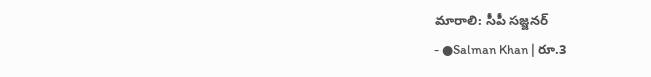మారాలి: సీపీ సజ్జనర్
- ●Salman Khan | రూ.3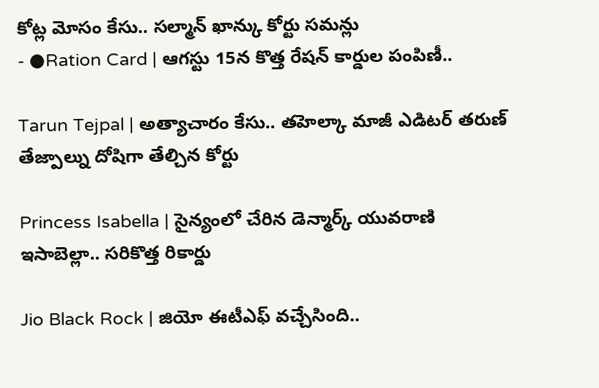కోట్ల మోసం కేసు.. సల్మాన్ ఖాన్కు కోర్టు సమన్లు
- ●Ration Card | ఆగస్టు 15న కొత్త రేషన్ కార్డుల పంపిణీ..

Tarun Tejpal | అత్యాచారం కేసు.. తహెల్కా మాజీ ఎడిటర్ తరుణ్ తేజ్పాల్ను దోషిగా తేల్చిన కోర్టు

Princess Isabella | సైన్యంలో చేరిన డెన్మార్క్ యువరాణి ఇసాబెల్లా.. సరికొత్త రికార్డు

Jio Black Rock | జియో ఈటీఎఫ్ వచ్చేసింది..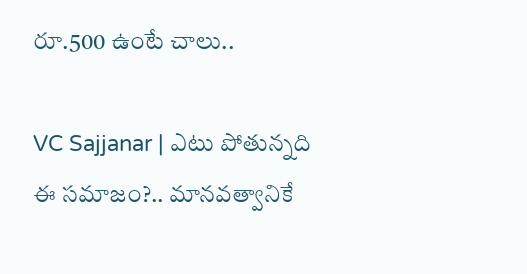రూ.500 ఉంటే చాలు..

VC Sajjanar | ఎటు పోతున్నది ఈ సమాజం?.. మానవత్వానికే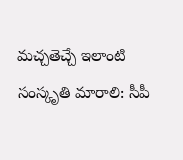మచ్చతెచ్చే ఇలాంటి సంస్కృతి మారాలి: సీపీ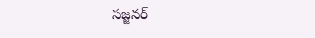సజ్జనర్